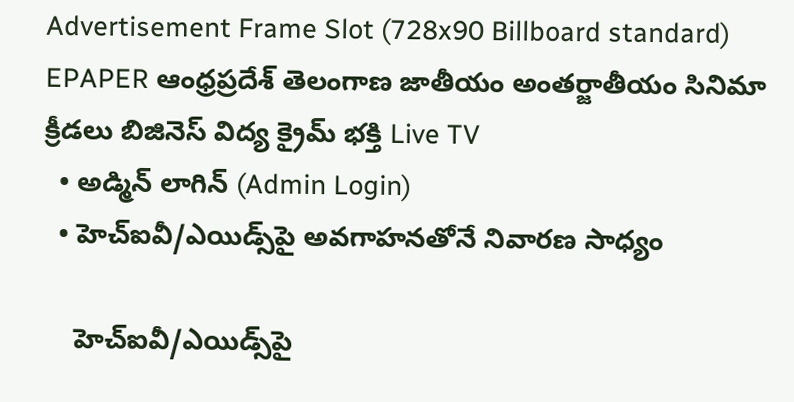Advertisement Frame Slot (728x90 Billboard standard)
EPAPER ఆంధ్రప్రదేశ్ తెలంగాణ జాతీయం అంతర్జాతీయం సినిమా క్రీడలు బిజినెస్ విద్య క్రైమ్ భక్తి Live TV
  • అడ్మిన్ లాగిన్ (Admin Login)
  • హెచ్‌ఐవీ/ఎయిడ్స్‌పై అవగాహనతోనే నివారణ సాధ్యం

    హెచ్‌ఐవీ/ఎయిడ్స్‌పై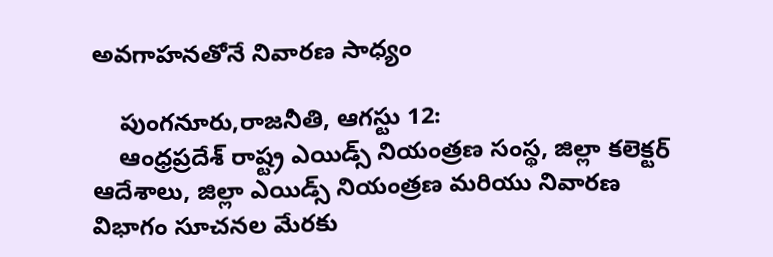అవగాహనతోనే నివారణ సాధ్యం

    పుంగనూరు,రాజనీతి, ఆగస్టు 12:
    ఆంధ్రప్రదేశ్ రాష్ట్ర ఎయిడ్స్ నియంత్రణ సంస్థ, జిల్లా కలెక్టర్ ఆదేశాలు, జిల్లా ఎయిడ్స్ నియంత్రణ మరియు నివారణ విభాగం సూచనల మేరకు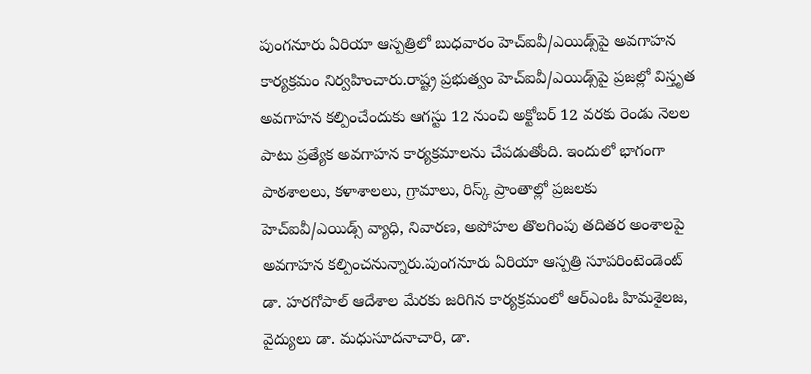పుంగనూరు ఏరియా ఆస్పత్రిలో బుధవారం హెచ్‌ఐవీ/ఎయిడ్స్‌పై అవగాహన కార్యక్రమం నిర్వహించారు.రాష్ట్ర ప్రభుత్వం హెచ్‌ఐవీ/ఎయిడ్స్‌పై ప్రజల్లో విస్తృత అవగాహన కల్పించేందుకు ఆగస్టు 12 నుంచి అక్టోబర్ 12 వరకు రెండు నెలల పాటు ప్రత్యేక అవగాహన కార్యక్రమాలను చేపడుతోంది. ఇందులో భాగంగా పాఠశాలలు, కళాశాలలు, గ్రామాలు, రిస్క్‌ ప్రాంతాల్లో ప్రజలకు హెచ్‌ఐవీ/ఎయిడ్స్ వ్యాధి, నివారణ, అపోహల తొలగింపు తదితర అంశాలపై అవగాహన కల్పించనున్నారు.పుంగనూరు ఏరియా ఆస్పత్రి సూపరింటెండెంట్ డా. హరగోపాల్ ఆదేశాల మేరకు జరిగిన కార్యక్రమంలో ఆర్‌ఎంఓ హిమశైలజ, వైద్యులు డా. మధుసూదనాచారి, డా.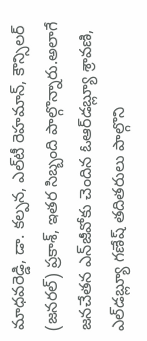మాధవరెడ్డి, డా. కల్పన, ఎల్‌టీ రెహమాన్, కౌన్సిలర్ (జనరల్) ప్రకాశ్, ఇతర సిబ్బంది పాల్గొన్నారు.అలాగే జనచేతన ఎన్‌జీవోకు చెందిన ఓఆర్‌డబ్ల్యూ శ్రావణి, ఎల్‌డబ్ల్యూ గణేష్ తదితరులు పాల్గొని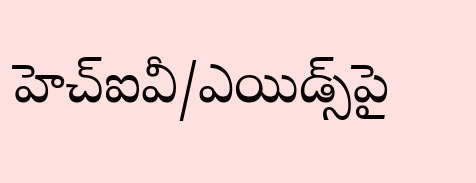హెచ్‌ఐవీ/ఎయిడ్స్‌పై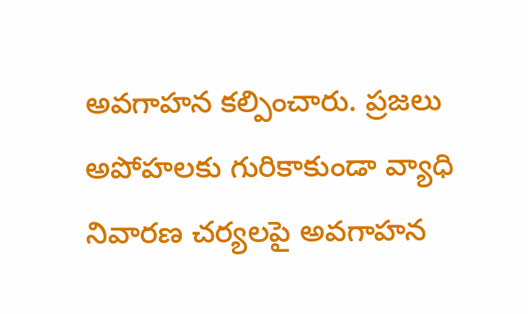అవగాహన కల్పించారు. ప్రజలు అపోహలకు గురికాకుండా వ్యాధి నివారణ చర్యలపై అవగాహన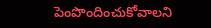పెంపొందించుకోవాలని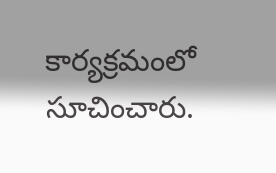కార్యక్రమంలో సూచించారు.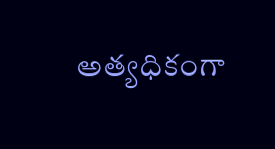అత్యధికంగా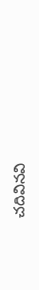చదివినవి